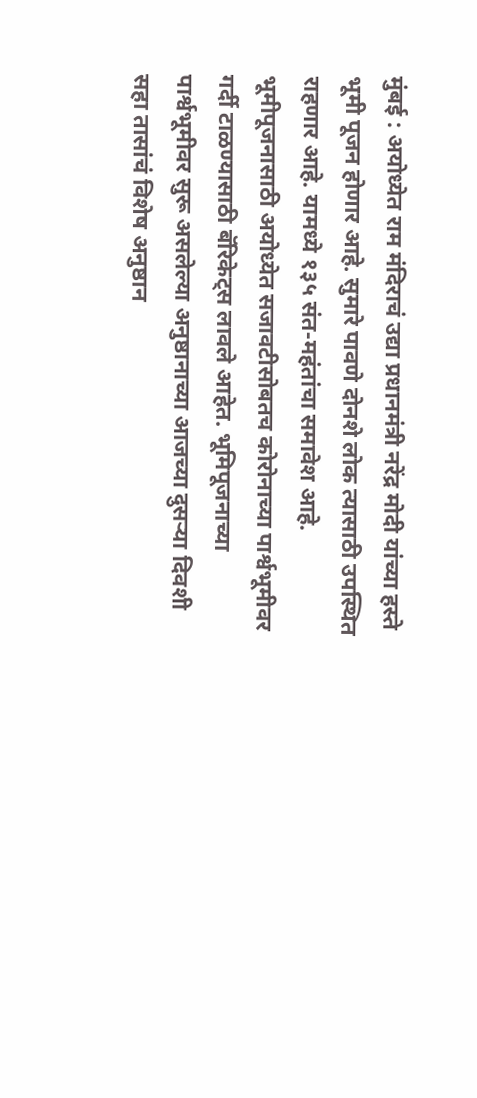मुंबई : अयोध्येत राम मंदिराचं उद्या प्रधानमंत्री नरेंद्र मोदी यांच्या हस्ते भूमी पूजन होणार आहे. सुमारे पावणे दोनशे लोक त्यासाठी उपस्थित राहणार आहे. यामध्ये १३५ संत-महंतांचा समावेश आहे. भूमीपूजनासाठी अयोध्येत सजावटीसोबतच कोरोनाच्या पार्श्वभूमीवर गर्दी टाळण्यासाठी बॅरिकेट्स लावले आहेत. भूमिपूजनाच्या पार्श्वभूमीवर सुरू असलेल्या अनुष्ठानाच्या आजच्या दुसऱ्या दिवशी सहा तासांचं विशेष अनुष्ठान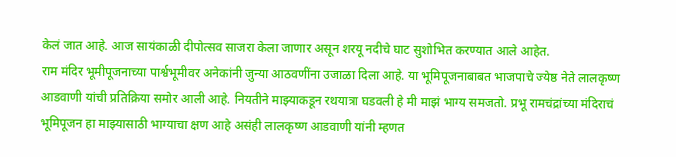केलं जात आहे. आज सायंकाळी दीपोत्सव साजरा केला जाणार असून शरयू नदीचे घाट सुशोभित करण्यात आले आहेत.
राम मंदिर भूमीपूजनाच्या पार्श्वभूमीवर अनेकांनी जुन्या आठवणींना उजाळा दिला आहे. या भूमिपूजनाबाबत भाजपाचे ज्येष्ठ नेते लालकृष्ण आडवाणी यांची प्रतिक्रिया समोर आली आहे. नियतीने माझ्याकडून रथयात्रा घडवली हे मी माझं भाग्य समजतो. प्रभू रामचंद्रांच्या मंदिराचं भूमिपूजन हा माझ्यासाठी भाग्याचा क्षण आहे असंही लालकृष्ण आडवाणी यांनी म्हणत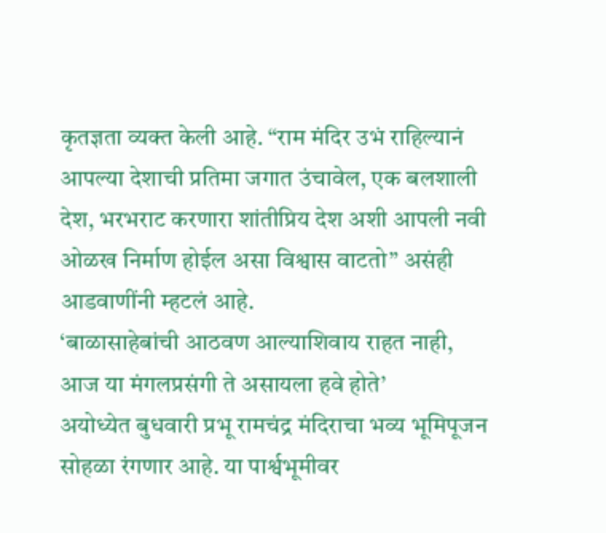कृतज्ञता व्यक्त केली आहे. “राम मंदिर उभं राहिल्यानं आपल्या देशाची प्रतिमा जगात उंचावेल, एक बलशाली देश, भरभराट करणारा शांतीप्रिय देश अशी आपली नवी ओळख निर्माण होईल असा विश्वास वाटतो” असंही आडवाणींनी म्हटलं आहे.
‘बाळासाहेबांची आठवण आल्याशिवाय राहत नाही, आज या मंगलप्रसंगी ते असायला हवे होते’
अयोध्येत बुधवारी प्रभू रामचंद्र मंदिराचा भव्य भूमिपूजन सोहळा रंगणार आहे. या पार्श्वभूमीवर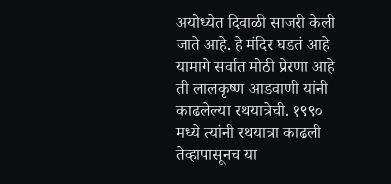अयोध्येत दिवाळी साजरी केली जाते आहे. हे मंदिर घडतं आहे यामागे सर्वात मोठी प्रेरणा आहे ती लालकृष्ण आडवाणी यांनी काढलेल्या रथयात्रेची. १९९० मध्ये त्यांनी रथयात्रा काढली तेव्हापासूनच या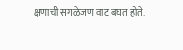क्षणाची सगळेजण वाट बघत होते.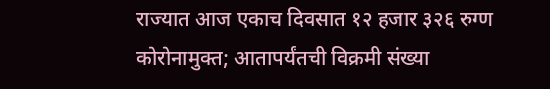राज्यात आज एकाच दिवसात १२ हजार ३२६ रुग्ण कोरोनामुक्त; आतापर्यंतची विक्रमी संख्या